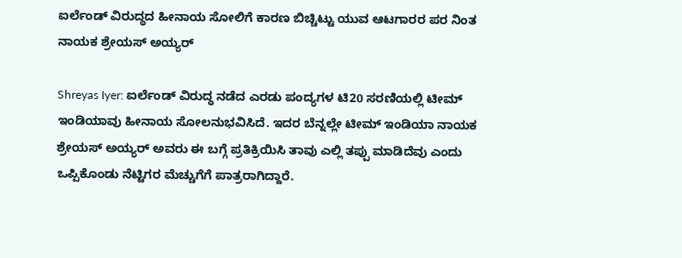ಐರ್ಲೆಂಡ್ ವಿರುದ್ಧದ ಹೀನಾಯ ಸೋಲಿಗೆ ಕಾರಣ ಬಿಚ್ಚಿಟ್ಟು ಯುವ ಆಟಗಾರರ ಪರ ನಿಂತ ನಾಯಕ ಶ್ರೇಯಸ್ ಅಯ್ಯರ್

Shreyas Iyer: ಐರ್ಲೆಂಡ್ ವಿರುದ್ಧ ನಡೆದ ಎರಡು ಪಂದ್ಯಗಳ ಟಿ20 ಸರಣಿಯಲ್ಲಿ ಟೀಮ್ ಇಂಡಿಯಾವು ಹೀನಾಯ ಸೋಲನುಭವಿಸಿದೆ. ಇದರ ಬೆನ್ನಲ್ಲೇ ಟೀಮ್ ಇಂಡಿಯಾ ನಾಯಕ ಶ್ರೇಯಸ್ ಅಯ್ಯರ್ ಅವರು ಈ ಬಗ್ಗೆ ಪ್ರತಿಕ್ರಿಯಿಸಿ ತಾವು ಎಲ್ಲಿ ತಪ್ಪು ಮಾಡಿದೆವು ಎಂದು ಒಪ್ಪಿಕೊಂಡು ನೆಟ್ಟಿಗರ ಮೆಚ್ಚುಗೆಗೆ ಪಾತ್ರರಾಗಿದ್ದಾರೆ.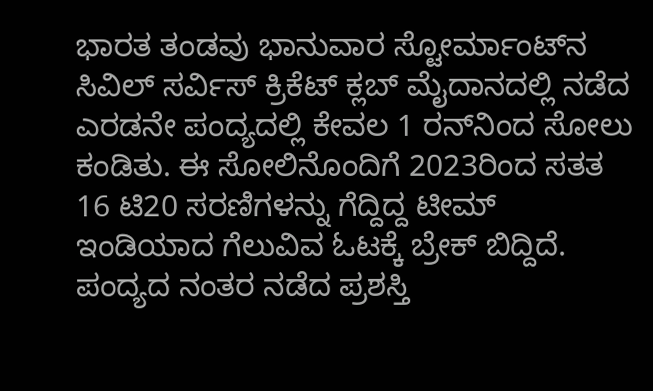ಭಾರತ ತಂಡವು ಭಾನುವಾರ ಸ್ಟೋರ್ಮಾಂಟ್‌ನ ಸಿವಿಲ್ ಸರ್ವಿಸ್ ಕ್ರಿಕೆಟ್ ಕ್ಲಬ್ ಮೈದಾನದಲ್ಲಿ ನಡೆದ ಎರಡನೇ ಪಂದ್ಯದಲ್ಲಿ ಕೇವಲ 1 ರನ್‌ನಿಂದ ಸೋಲು ಕಂಡಿತು. ಈ ಸೋಲಿನೊಂದಿಗೆ 2023ರಿಂದ ಸತತ 16 ಟಿ20 ಸರಣಿಗಳನ್ನು ಗೆದ್ದಿದ್ದ ಟೀಮ್ ಇಂಡಿಯಾದ ಗೆಲುವಿವ ಓಟಕ್ಕೆ ಬ್ರೇಕ್ ಬಿದ್ದಿದೆ. ಪಂದ್ಯದ ನಂತರ ನಡೆದ ಪ್ರಶಸ್ತಿ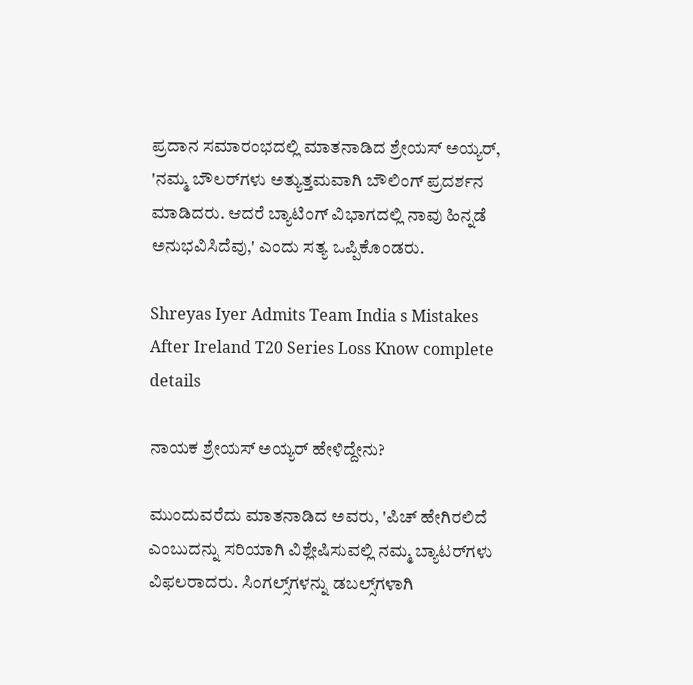ಪ್ರದಾನ ಸಮಾರಂಭದಲ್ಲಿ ಮಾತನಾಡಿದ ಶ್ರೇಯಸ್ ಅಯ್ಯರ್, 'ನಮ್ಮ ಬೌಲರ್‌ಗಳು ಅತ್ಯುತ್ತಮವಾಗಿ ಬೌಲಿಂಗ್ ಪ್ರದರ್ಶನ ಮಾಡಿದರು. ಆದರೆ ಬ್ಯಾಟಿಂಗ್ ವಿಭಾಗದಲ್ಲಿ ನಾವು ಹಿನ್ನಡೆ ಅನುಭವಿಸಿದೆವು,' ಎಂದು ಸತ್ಯ ಒಪ್ಪಿಕೊಂಡರು.

Shreyas Iyer Admits Team India s Mistakes After Ireland T20 Series Loss Know complete details

ನಾಯಕ ಶ್ರೇಯಸ್ ಅಯ್ಯರ್ ಹೇಳಿದ್ದೇನು?

ಮುಂದುವರೆದು ಮಾತನಾಡಿದ ಅವರು, 'ಪಿಚ್ ಹೇಗಿರಲಿದೆ ಎಂಬುದನ್ನು ಸರಿಯಾಗಿ ವಿಶ್ಲೇಷಿಸುವಲ್ಲಿ ನಮ್ಮ ಬ್ಯಾಟರ್‌ಗಳು ವಿಫಲರಾದರು. ಸಿಂಗಲ್ಸ್‌ಗಳನ್ನು ಡಬಲ್ಸ್‌ಗಳಾಗಿ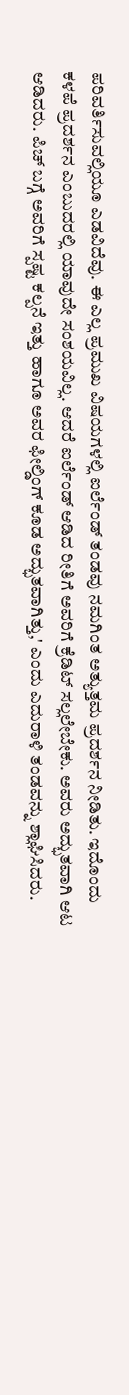ಪರಿವರ್ತಿಸುವಲ್ಲಿಯೂ ಎಡವಿದೆವು. ಈ ಎಲ್ಲ ಪ್ರಮುಖ ವಿಷಯಗಳಲ್ಲಿ ಐರ್ಲೆಂಡ್ ತಂಡವು ನಮಗಿಂತ ಅತ್ಯುತ್ತಮ ಪ್ರದರ್ಶನ ನೀಡಿತು. ಇದೊಂದು ಕಳಪೆ ಪ್ರದರ್ಶನ ಎಂಬುದರಲ್ಲಿ ಯಾವುದೇ ಸಂಶಯವಿಲ್ಲ. ಆದರೆ ಐರ್ಲೆಂಡ್ ಆಡಿದ ರೀತಿಗೆ ಅವರಿಗೆ ಕ್ರೆಡಿಟ್ ಸಲ್ಲಲೇಬೇಕು. ಅವರು ಅದ್ಭುತವಾಗಿ ಆಟ ಆಡಿದರು. ಪಿಚ್ ಬಗ್ಗೆ ಅವರಿಗೆ ಸ್ಪಷ್ಟ ಕಲ್ಪನೆ ಇತ್ತು ಹಾಗೂ ಅವರ ಫೀಲ್ಡಿಂಗ್ ಕೂಡ ಅದ್ಭುತವಾಗಿತ್ತು,' ಎಂದು ಎದುರಾಳಿ ತಂಡವನ್ನು ಶ್ಲಾಘಿಸಿದರು.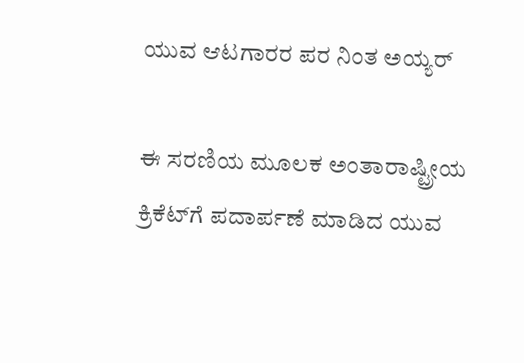ಯುವ ಆಟಗಾರರ ಪರ ನಿಂತ ಅಯ್ಯರ್

ಈ ಸರಣಿಯ ಮೂಲಕ ಅಂತಾರಾಷ್ಟ್ರೀಯ ಕ್ರಿಕೆಟ್‌ಗೆ ಪದಾರ್ಪಣೆ ಮಾಡಿದ ಯುವ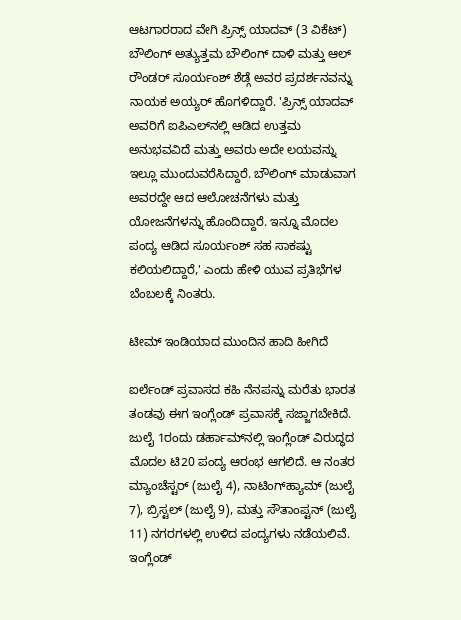ಆಟಗಾರರಾದ ವೇಗಿ ಪ್ರಿನ್ಸ್ ಯಾದವ್ (3 ವಿಕೆಟ್) ಬೌಲಿಂಗ್ ಅತ್ಯುತ್ತಮ ಬೌಲಿಂಗ್ ದಾಳಿ ಮತ್ತು ಆಲ್ ರೌಂಡರ್ ಸೂರ್ಯಂಶ್ ಶೆಡ್ಗೆ ಅವರ ಪ್ರದರ್ಶನವನ್ನು ನಾಯಕ ಅಯ್ಯರ್ ಹೊಗಳಿದ್ದಾರೆ. 'ಪ್ರಿನ್ಸ್ ಯಾದವ್ ಅವರಿಗೆ ಐಪಿಎಲ್‌ನಲ್ಲಿ ಆಡಿದ ಉತ್ತಮ ಅನುಭವವಿದೆ ಮತ್ತು ಅವರು ಅದೇ ಲಯವನ್ನು ಇಲ್ಲೂ ಮುಂದುವರೆಸಿದ್ದಾರೆ. ಬೌಲಿಂಗ್ ಮಾಡುವಾಗ ಅವರದ್ದೇ ಆದ ಆಲೋಚನೆಗಳು ಮತ್ತು ಯೋಜನೆಗಳನ್ನು ಹೊಂದಿದ್ದಾರೆ. ಇನ್ನೂ ಮೊದಲ ಪಂದ್ಯ ಆಡಿದ ಸೂರ್ಯಂಶ್ ಸಹ ಸಾಕಷ್ಟು ಕಲಿಯಲಿದ್ದಾರೆ,' ಎಂದು ಹೇಳಿ ಯುವ ಪ್ರತಿಭೆಗಳ ಬೆಂಬಲಕ್ಕೆ ನಿಂತರು.

ಟೀಮ್ ಇಂಡಿಯಾದ ಮುಂದಿನ ಹಾದಿ ಹೀಗಿದೆ

ಐರ್ಲೆಂಡ್ ಪ್ರವಾಸದ ಕಹಿ ನೆನಪನ್ನು ಮರೆತು ಭಾರತ ತಂಡವು ಈಗ ಇಂಗ್ಲೆಂಡ್ ಪ್ರವಾಸಕ್ಕೆ ಸಜ್ಜಾಗಬೇಕಿದೆ. ಜುಲೈ 1ರಂದು ಡರ್ಹಾಮ್‌ನಲ್ಲಿ ಇಂಗ್ಲೆಂಡ್ ವಿರುದ್ಧದ ಮೊದಲ ಟಿ20 ಪಂದ್ಯ ಆರಂಭ ಆಗಲಿದೆ. ಆ ನಂತರ ಮ್ಯಾಂಚೆಸ್ಟರ್ (ಜುಲೈ 4), ನಾಟಿಂಗ್‌ಹ್ಯಾಮ್ (ಜುಲೈ 7), ಬ್ರಿಸ್ಟಲ್ (ಜುಲೈ 9), ಮತ್ತು ಸೌತಾಂಪ್ಟನ್ (ಜುಲೈ 11) ನಗರಗಳಲ್ಲಿ ಉಳಿದ ಪಂದ್ಯಗಳು ನಡೆಯಲಿವೆ. ಇಂಗ್ಲೆಂಡ್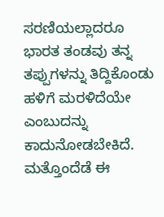ಸರಣಿಯಲ್ಲಾದರೂ ಭಾರತ ತಂಡವು ತನ್ನ ತಪ್ಪುಗಳನ್ನು ತಿದ್ದಿಕೊಂಡು ಹಳಿಗೆ ಮರಳಿದೆಯೇ ಎಂಬುದನ್ನು ಕಾದುನೋಡಬೇಕಿದೆ. ಮತ್ತೊಂದೆಡೆ ಈ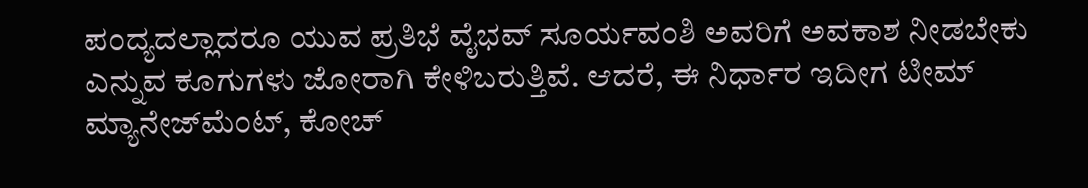ಪಂದ್ಯದಲ್ಲಾದರೂ ಯುವ ಪ್ರತಿಭೆ ವೈಭವ್ ಸೂರ್ಯವಂಶಿ ಅವರಿಗೆ ಅವಕಾಶ ನೀಡಬೇಕು ಎನ್ನುವ ಕೂಗುಗಳು ಜೋರಾಗಿ ಕೇಳಿಬರುತ್ತಿವೆ. ಆದರೆ, ಈ ನಿರ್ಧಾರ ಇದೀಗ ಟೀಮ್ ಮ್ಯಾನೇಜ್‌ಮೆಂಟ್‌, ಕೋಚ್‌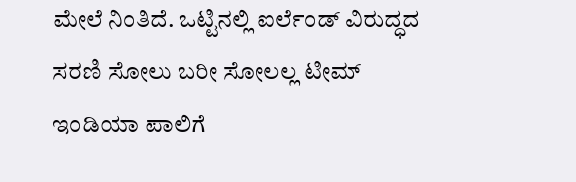ಮೇಲೆ ನಿಂತಿದೆ. ಒಟ್ಟಿನಲ್ಲಿ ಐರ್ಲೆಂಡ್‌ ವಿರುದ್ಧದ ಸರಣಿ ಸೋಲು ಬರೀ ಸೋಲಲ್ಲ ಟೀಮ್ ಇಂಡಿಯಾ ಪಾಲಿಗೆ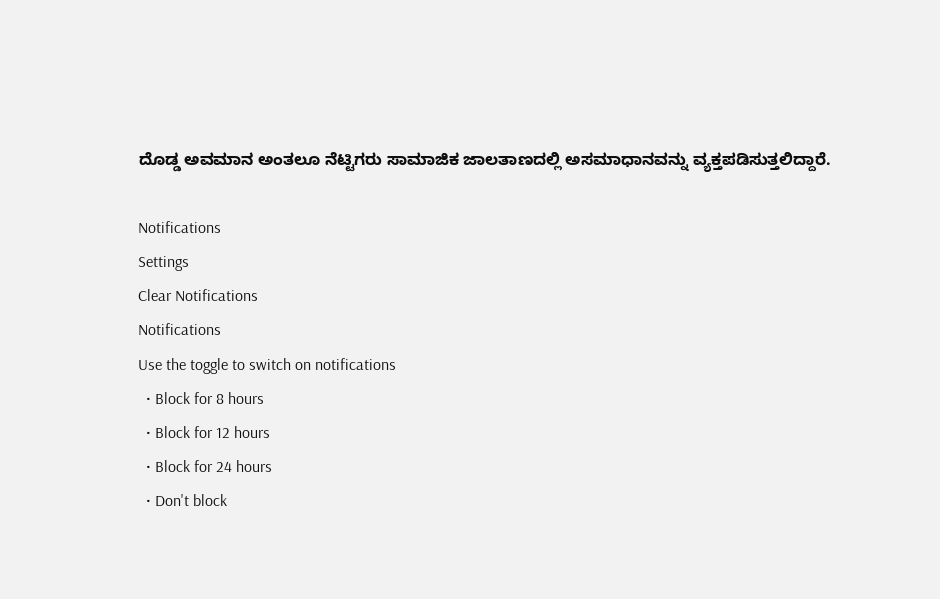ದೊಡ್ಡ ಅವಮಾನ ಅಂತಲೂ ನೆಟ್ಟಿಗರು ಸಾಮಾಜಿಕ ಜಾಲತಾಣದಲ್ಲಿ ಅಸಮಾಧಾನವನ್ನು ವ್ಯಕ್ತಪಡಿಸುತ್ತಲಿದ್ದಾರೆ.

Notifications
Settings
Clear Notifications
Notifications
Use the toggle to switch on notifications
  • Block for 8 hours
  • Block for 12 hours
  • Block for 24 hours
  • Don't block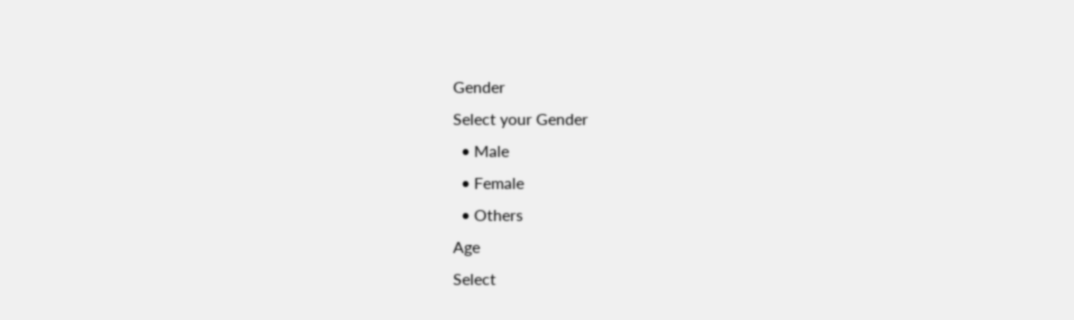Gender
Select your Gender
  • Male
  • Female
  • Others
Age
Select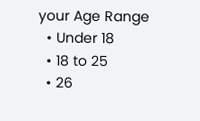your Age Range
  • Under 18
  • 18 to 25
  • 26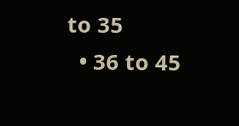to 35
  • 36 to 45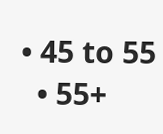• 45 to 55
  • 55+